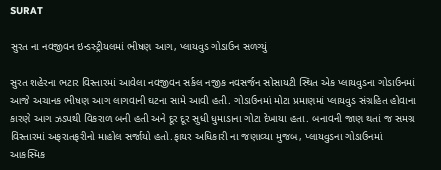SURAT

સુરત ના નવજીવન ઇન્ડસ્ટ્રીયલમાં ભીષણ આગ, પ્લાયવુડ ગોડાઉન સળગ્યું

સુરત શહેરના ભટાર વિસ્તારમાં આવેલા નવજીવન સર્કલ નજીક નવસર્જન સોસાયટી સ્થિત એક પ્લાયવુડના ગોડાઉનમાં આજે અચાનક ભીષણ આગ લાગવાની ઘટના સામે આવી હતી. ગોડાઉનમાં મોટા પ્રમાણમાં પ્લાયવુડ સંગ્રહિત હોવાના કારણે આગ ઝડપથી વિકરાળ બની હતી અને દૂર દૂર સુધી ધુમાડાના ગોટા દેખાયા હતા. બનાવની જાણ થતાં જ સમગ્ર વિસ્તારમાં અફરાતફરીનો માહોલ સર્જાયો હતો.ફાયર અધિકારી ના જણાવ્યા મુજબ, પ્લાયવુડના ગોડાઉનમાં આકસ્મિક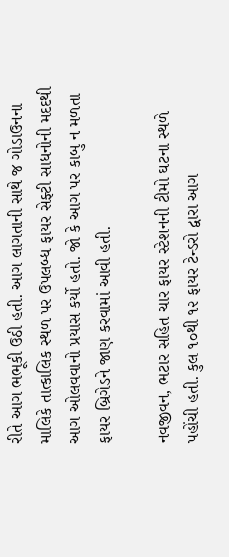રીતે આગ ભભૂકી ઉઠી હતી. આગ લાગતાની સાથે જ ગોડાઉનના માલિકે તાત્કાલિક સ્થળ પર ઉપલબ્ધ ફાયર સેફ્ટી સાધનોની મદદથી આગ ઓલવવાનો પ્રયાસ કર્યો હતો. જો કે આગ પર કાબુ ન મળતા ફાયર બ્રિગેડને જાણ કરવામાં આવી હતી.

નવજીવન, ભટાર સહિત ચાર ફાયર સ્ટેશનની ટીમો ઘટના સ્થળે પહોંચી હતી. કુલ ૧૦થી ૧૨ ફાયર ટેન્ડરો દ્વારા આગ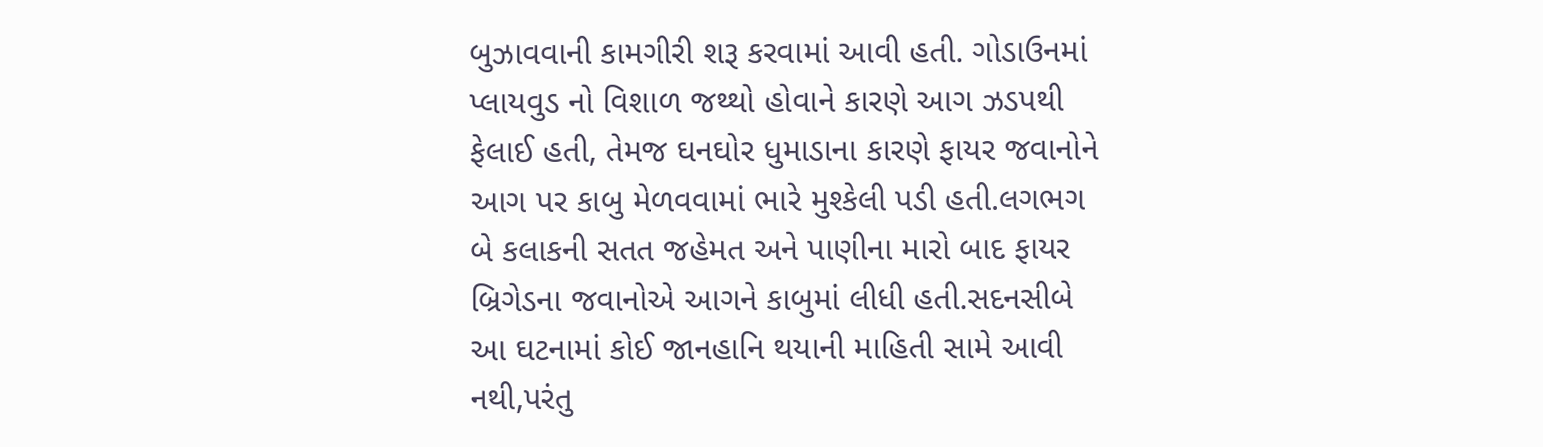બુઝાવવાની કામગીરી શરૂ કરવામાં આવી હતી. ગોડાઉનમાં પ્લાયવુડ નો વિશાળ જથ્થો હોવાને કારણે આગ ઝડપથી ફેલાઈ હતી, તેમજ ઘનઘોર ધુમાડાના કારણે ફાયર જવાનોને આગ પર કાબુ મેળવવામાં ભારે મુશ્કેલી પડી હતી.લગભગ બે કલાકની સતત જહેમત અને પાણીના મારો બાદ ફાયર બ્રિગેડના જવાનોએ આગને કાબુમાં લીધી હતી.સદનસીબે આ ઘટનામાં કોઈ જાનહાનિ થયાની માહિતી સામે આવી નથી,પરંતુ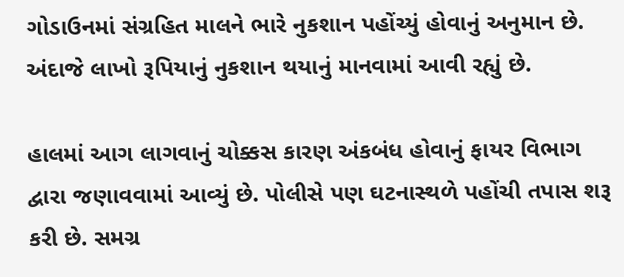ગોડાઉનમાં સંગ્રહિત માલને ભારે નુકશાન પહોંચ્યું હોવાનું અનુમાન છે. અંદાજે લાખો રૂપિયાનું નુકશાન થયાનું માનવામાં આવી રહ્યું છે.

હાલમાં આગ લાગવાનું ચોક્કસ કારણ અંકબંધ હોવાનું ફાયર વિભાગ દ્વારા જણાવવામાં આવ્યું છે. પોલીસે પણ ઘટનાસ્થળે પહોંચી તપાસ શરૂ કરી છે. સમગ્ર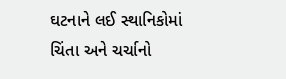ઘટનાને લઈ સ્થાનિકોમાં ચિંતા અને ચર્ચાનો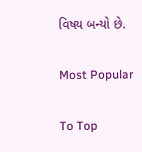વિષય બન્યો છે.

Most Popular

To Top